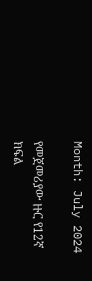Month: July 2024

የመጀመሪያው ዙር የ12ኛ ክፍል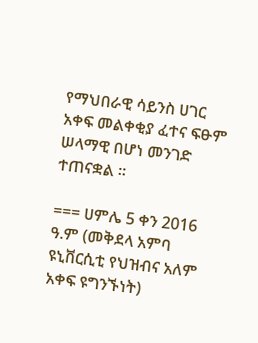የማህበራዊ ሳይንስ ሀገር አቀፍ መልቀቂያ ፈተና ፍፁም ሠላማዊ በሆነ መንገድ ተጠናቋል ።

=== ሀምሌ 5 ቀን 2016 ዓ.ም (መቅደላ አምባ ዩኒቨርሲቲ የህዝብና አለም አቀፍ ዩግንኙነት)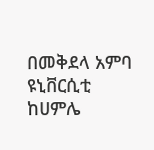በመቅደላ አምባ ዩኒቨርሲቲ ከሀምሌ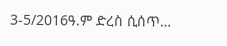3-5/2016ዓ.ም ድረስ ሲሰጥ…